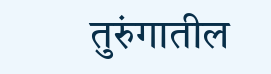तुरुंगातील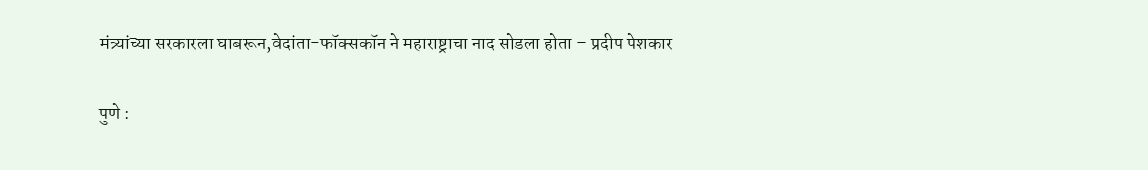मंत्र्यांच्या सरकारला घाबरून,वेदांता-फॉक्सकॉन ने महाराष्ट्राचा नाद सोडला होता – प्रदीप पेशकार

पुणे :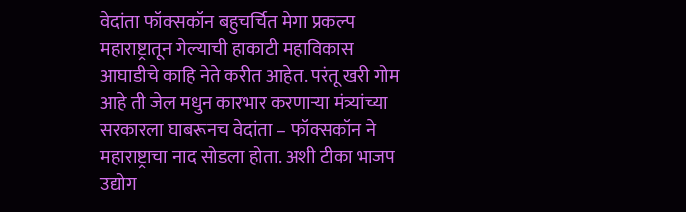वेदांता फॉक्सकॉन बहुचर्चित मेगा प्रकल्प महाराष्ट्रातून गेल्याची हाकाटी महाविकास आघाडीचे काहि नेते करीत आहेत. परंतू खरी गोम आहे ती जेल मधुन कारभार करणाऱ्या मंत्र्यांच्या सरकारला घाबरूनच वेदांता – फॉक्सकॉन ने महाराष्ट्राचा नाद सोडला होता. अशी टीका भाजप उद्योग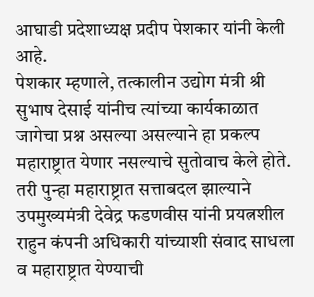आघाडी प्रदेशाध्यक्ष प्रदीप पेशकार यांनी केली आहे.
पेशकार म्हणाले, तत्कालीन उद्योग मंत्री श्री सुभाष देसाई यांनीच त्यांच्या कार्यकाळात जागेचा प्रश्न असल्या असल्याने हा प्रकल्प महाराष्ट्रात येणार नसल्याचे सुतोवाच केले होते. तरी पुन्हा महाराष्ट्रात सत्ताबदल झाल्याने उपमुख्यमंत्री देवेद्र फडणवीस यांनी प्रयत्नशील राहुन कंपनी अधिकारी यांच्याशी संवाद साधला व महाराष्ट्रात येण्याची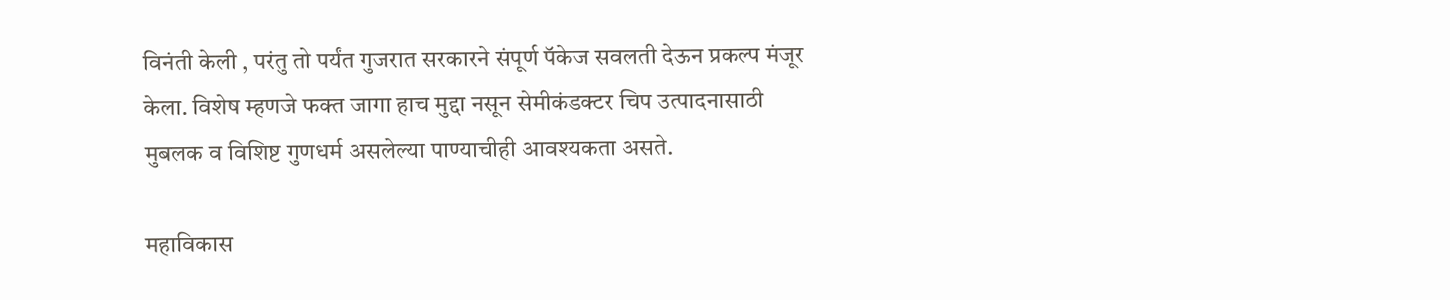विनंती केली , परंतु तो पर्यंत गुजरात सरकारने संपूर्ण पॅकेज सवलती देऊन प्रकल्प मंजूर केला. विशेष म्हणजे फक्त जागा हाच मुद्दा नसून सेमीकंडक्टर चिप उत्पादनासाठी मुबलक व विशिष्ट गुणधर्म असलेल्या पाण्याचीही आवश्यकता असते.

महाविकास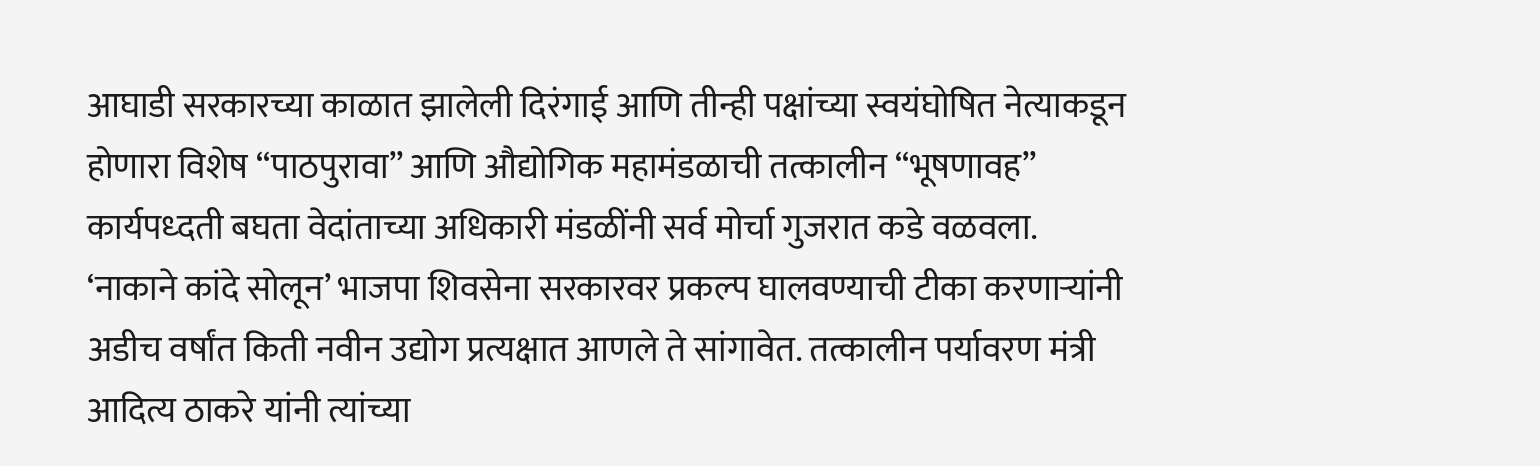आघाडी सरकारच्या काळात झालेली दिरंगाई आणि तीन्ही पक्षांच्या स्वयंघोषित नेत्याकडून होणारा विशेष “पाठपुरावा” आणि औद्योगिक महामंडळाची तत्कालीन “भूषणावह” कार्यपध्दती बघता वेदांताच्या अधिकारी मंडळींनी सर्व मोर्चा गुजरात कडे वळवला.
‘नाकाने कांदे सोलून’ भाजपा शिवसेना सरकारवर प्रकल्प घालवण्याची टीका करणाऱ्यांनी अडीच वर्षांत किती नवीन उद्योग प्रत्यक्षात आणले ते सांगावेत. तत्कालीन पर्यावरण मंत्री आदित्य ठाकरे यांनी त्यांच्या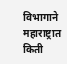विभागाने महाराष्ट्रात किती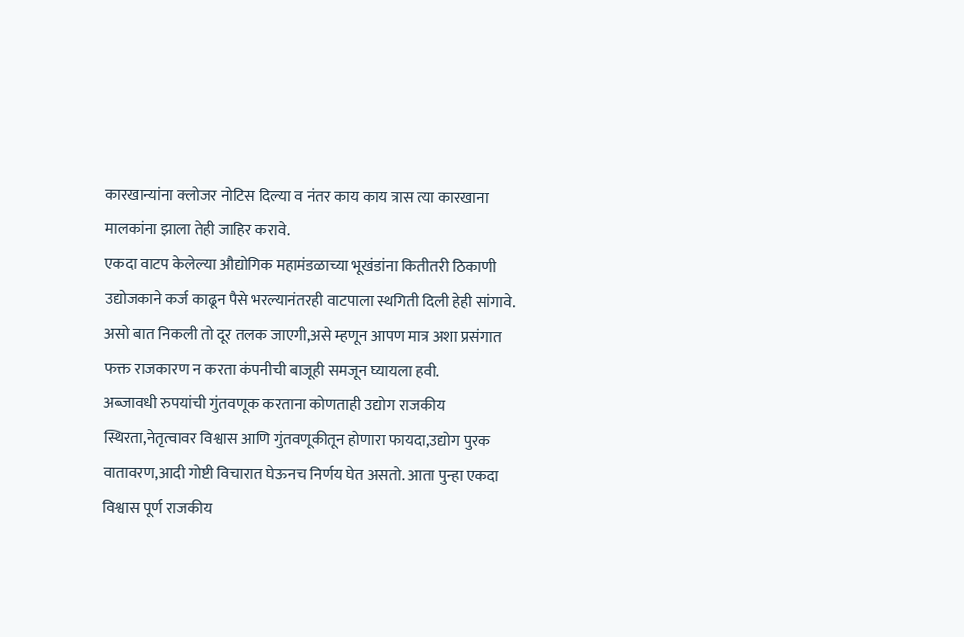कारखान्यांना क्लोजर नोटिस दिल्या व नंतर काय काय त्रास त्या कारखाना मालकांना झाला तेही जाहिर करावे.
एकदा वाटप केलेल्या औद्योगिक महामंडळाच्या भूखंडांना कितीतरी ठिकाणी उद्योजकाने कर्ज काढून पैसे भरल्यानंतरही वाटपाला स्थगिती दिली हेही सांगावे. असो बात निकली तो दूर तलक जाएगी,असे म्हणून आपण मात्र अशा प्रसंगात फक्त राजकारण न करता कंपनीची बाजूही समजून घ्यायला हवी.
अब्जावधी रुपयांची गुंतवणूक करताना कोणताही उद्योग राजकीय स्थिरता,नेतृत्वावर विश्वास आणि गुंतवणूकीतून होणारा फायदा,उद्योग पुरक वातावरण,आदी गोष्टी विचारात घेऊनच निर्णय घेत असतो. आता पुन्हा एकदा विश्वास पूर्ण राजकीय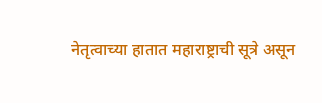नेतृत्वाच्या हातात महाराष्ट्राची सूत्रे असून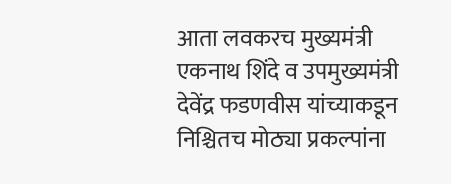आता लवकरच मुख्यमंत्री एकनाथ शिंदे व उपमुख्यमंत्री देवेंद्र फडणवीस यांच्याकडून निश्चितच मोठ्या प्रकल्पांना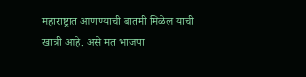महाराष्ट्रात आणण्याची बातमी मिळेल याची खात्री आहे. असे मत भाजपा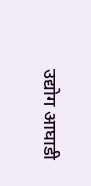उद्योग आघाडी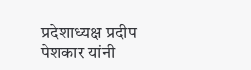प्रदेशाध्यक्ष प्रदीप पेशकार यांनी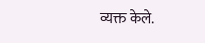व्यक्त केले.